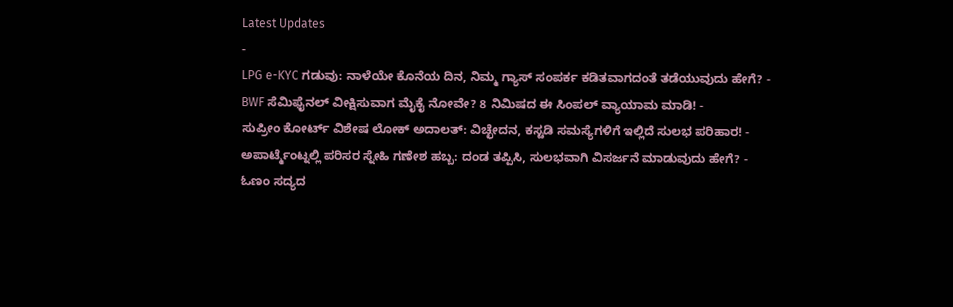Latest Updates
-
LPG e-KYC ಗಡುವು: ನಾಳೆಯೇ ಕೊನೆಯ ದಿನ, ನಿಮ್ಮ ಗ್ಯಾಸ್ ಸಂಪರ್ಕ ಕಡಿತವಾಗದಂತೆ ತಡೆಯುವುದು ಹೇಗೆ? -
BWF ಸೆಮಿಫೈನಲ್ ವೀಕ್ಷಿಸುವಾಗ ಮೈಕೈ ನೋವೇ? 8 ನಿಮಿಷದ ಈ ಸಿಂಪಲ್ ವ್ಯಾಯಾಮ ಮಾಡಿ! -
ಸುಪ್ರೀಂ ಕೋರ್ಟ್ ವಿಶೇಷ ಲೋಕ್ ಅದಾಲತ್: ವಿಚ್ಛೇದನ, ಕಸ್ಟಡಿ ಸಮಸ್ಯೆಗಳಿಗೆ ಇಲ್ಲಿದೆ ಸುಲಭ ಪರಿಹಾರ! -
ಅಪಾರ್ಟ್ಮೆಂಟ್ನಲ್ಲಿ ಪರಿಸರ ಸ್ನೇಹಿ ಗಣೇಶ ಹಬ್ಬ: ದಂಡ ತಪ್ಪಿಸಿ, ಸುಲಭವಾಗಿ ವಿಸರ್ಜನೆ ಮಾಡುವುದು ಹೇಗೆ? -
ಓಣಂ ಸದ್ಯದ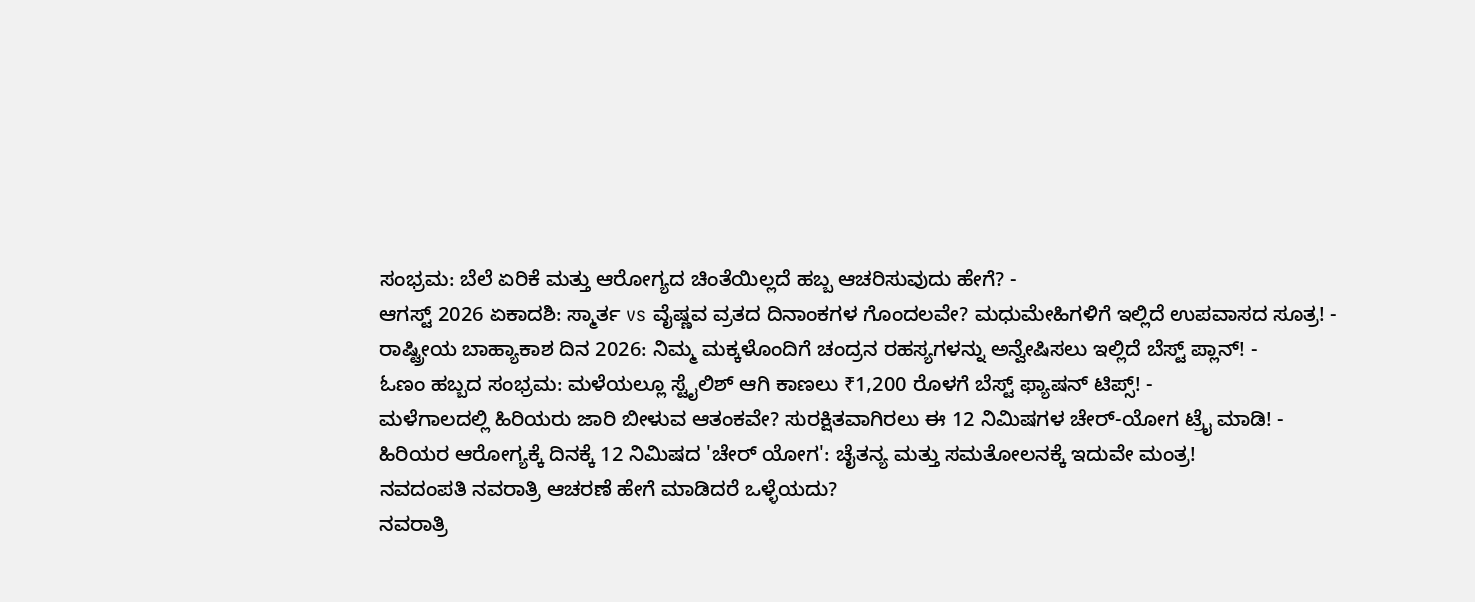ಸಂಭ್ರಮ: ಬೆಲೆ ಏರಿಕೆ ಮತ್ತು ಆರೋಗ್ಯದ ಚಿಂತೆಯಿಲ್ಲದೆ ಹಬ್ಬ ಆಚರಿಸುವುದು ಹೇಗೆ? -
ಆಗಸ್ಟ್ 2026 ಏಕಾದಶಿ: ಸ್ಮಾರ್ತ vs ವೈಷ್ಣವ ವ್ರತದ ದಿನಾಂಕಗಳ ಗೊಂದಲವೇ? ಮಧುಮೇಹಿಗಳಿಗೆ ಇಲ್ಲಿದೆ ಉಪವಾಸದ ಸೂತ್ರ! -
ರಾಷ್ಟ್ರೀಯ ಬಾಹ್ಯಾಕಾಶ ದಿನ 2026: ನಿಮ್ಮ ಮಕ್ಕಳೊಂದಿಗೆ ಚಂದ್ರನ ರಹಸ್ಯಗಳನ್ನು ಅನ್ವೇಷಿಸಲು ಇಲ್ಲಿದೆ ಬೆಸ್ಟ್ ಪ್ಲಾನ್! -
ಓಣಂ ಹಬ್ಬದ ಸಂಭ್ರಮ: ಮಳೆಯಲ್ಲೂ ಸ್ಟೈಲಿಶ್ ಆಗಿ ಕಾಣಲು ₹1,200 ರೊಳಗೆ ಬೆಸ್ಟ್ ಫ್ಯಾಷನ್ ಟಿಪ್ಸ್! -
ಮಳೆಗಾಲದಲ್ಲಿ ಹಿರಿಯರು ಜಾರಿ ಬೀಳುವ ಆತಂಕವೇ? ಸುರಕ್ಷಿತವಾಗಿರಲು ಈ 12 ನಿಮಿಷಗಳ ಚೇರ್-ಯೋಗ ಟ್ರೈ ಮಾಡಿ! -
ಹಿರಿಯರ ಆರೋಗ್ಯಕ್ಕೆ ದಿನಕ್ಕೆ 12 ನಿಮಿಷದ 'ಚೇರ್ ಯೋಗ': ಚೈತನ್ಯ ಮತ್ತು ಸಮತೋಲನಕ್ಕೆ ಇದುವೇ ಮಂತ್ರ!
ನವದಂಪತಿ ನವರಾತ್ರಿ ಆಚರಣೆ ಹೇಗೆ ಮಾಡಿದರೆ ಒಳ್ಳೆಯದು?
ನವರಾತ್ರಿ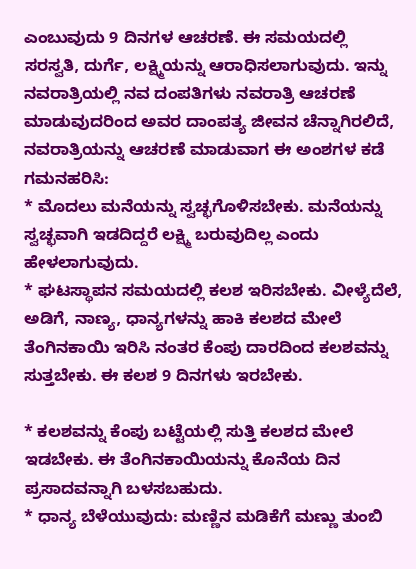ಎಂಬುವುದು 9 ದಿನಗಳ ಆಚರಣೆ. ಈ ಸಮಯದಲ್ಲಿ ಸರಸ್ವತಿ, ದುರ್ಗೆ, ಲಕ್ಷ್ಮಿಯನ್ನು ಆರಾಧಿಸಲಾಗುವುದು. ಇನ್ನು ನವರಾತ್ರಿಯಲ್ಲಿ ನವ ದಂಪತಿಗಳು ನವರಾತ್ರಿ ಆಚರಣೆ ಮಾಡುವುದರಿಂದ ಅವರ ದಾಂಪತ್ಯ ಜೀವನ ಚೆನ್ನಾಗಿರಲಿದೆ, ನವರಾತ್ರಿಯನ್ನು ಆಚರಣೆ ಮಾಡುವಾಗ ಈ ಅಂಶಗಳ ಕಡೆ ಗಮನಹರಿಸಿ:
* ಮೊದಲು ಮನೆಯನ್ನು ಸ್ವಚ್ಛಗೊಳಿಸಬೇಕು. ಮನೆಯನ್ನು ಸ್ವಚ್ಛವಾಗಿ ಇಡದಿದ್ದರೆ ಲಕ್ಷ್ಮಿ ಬರುವುದಿಲ್ಲ ಎಂದು ಹೇಳಲಾಗುವುದು.
* ಘಟಸ್ಥಾಪನ ಸಮಯದಲ್ಲಿ ಕಲಶ ಇರಿಸಬೇಕು. ವೀಳ್ಯೆದೆಲೆ, ಅಡಿಗೆ, ನಾಣ್ಯ, ಧಾನ್ಯಗಳನ್ನು ಹಾಕಿ ಕಲಶದ ಮೇಲೆ ತೆಂಗಿನಕಾಯಿ ಇರಿಸಿ ನಂತರ ಕೆಂಪು ದಾರದಿಂದ ಕಲಶವನ್ನು ಸುತ್ತಬೇಕು. ಈ ಕಲಶ 9 ದಿನಗಳು ಇರಬೇಕು.

* ಕಲಶವನ್ನು ಕೆಂಪು ಬಟ್ಟೆಯಲ್ಲಿ ಸುತ್ತಿ ಕಲಶದ ಮೇಲೆ ಇಡಬೇಕು. ಈ ತೆಂಗಿನಕಾಯಿಯನ್ನು ಕೊನೆಯ ದಿನ ಪ್ರಸಾದವನ್ನಾಗಿ ಬಳಸಬಹುದು.
* ಧಾನ್ಯ ಬೆಳೆಯುವುದು: ಮಣ್ಣಿನ ಮಡಿಕೆಗೆ ಮಣ್ಣು ತುಂಬಿ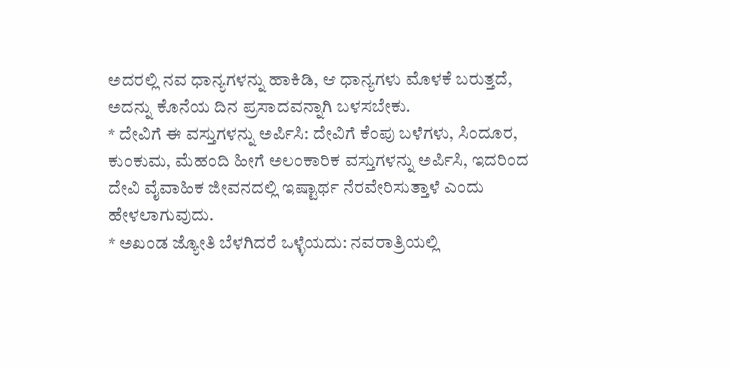ಅದರಲ್ಲಿ ನವ ಧಾನ್ಯಗಳನ್ನು ಹಾಕಿಡಿ, ಆ ಧಾನ್ಯಗಳು ಮೊಳಕೆ ಬರುತ್ತದೆ, ಅದನ್ನು ಕೊನೆಯ ದಿನ ಪ್ರಸಾದವನ್ನಾಗಿ ಬಳಸಬೇಕು.
* ದೇವಿಗೆ ಈ ವಸ್ತುಗಳನ್ನು ಅರ್ಪಿಸಿ: ದೇವಿಗೆ ಕೆಂಪು ಬಳೆಗಳು, ಸಿಂದೂರ, ಕುಂಕುಮ, ಮೆಹಂದಿ ಹೀಗೆ ಅಲಂಕಾರಿಕ ವಸ್ತುಗಳನ್ನು ಅರ್ಪಿಸಿ, ಇದರಿಂದ ದೇವಿ ವೈವಾಹಿಕ ಜೀವನದಲ್ಲಿ ಇಷ್ಟಾರ್ಥ ನೆರವೇರಿಸುತ್ತಾಳೆ ಎಂದು ಹೇಳಲಾಗುವುದು.
* ಅಖಂಡ ಜ್ಯೋತಿ ಬೆಳಗಿದರೆ ಒಳ್ಳೆಯದು: ನವರಾತ್ರಿಯಲ್ಲಿ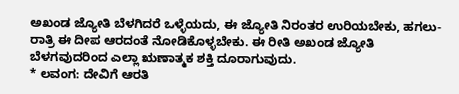ಅಖಂಡ ಜ್ಯೋತಿ ಬೆಳಗಿದರೆ ಒಳ್ಳೆಯದು, ಈ ಜ್ಯೋತಿ ನಿರಂತರ ಉರಿಯಬೇಕು, ಹಗಲು-ರಾತ್ರಿ ಈ ದೀಪ ಆರದಂತೆ ನೋಡಿಕೊಳ್ಳಬೇಕು. ಈ ರೀತಿ ಅಖಂಡ ಜ್ಯೋತಿ ಬೆಳಗವುದರಿಂದ ಎಲ್ಲಾ ಋಣಾತ್ಮಕ ಶಕ್ತಿ ದೂರಾಗುವುದು.
* ಲವಂಗ: ದೇವಿಗೆ ಆರತಿ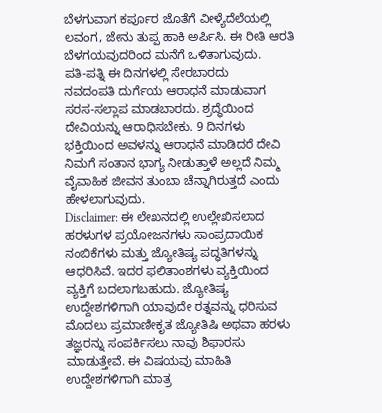ಬೆಳಗುವಾಗ ಕರ್ಪೂರ ಜೊತೆಗೆ ವೀಳ್ಯೆದೆಲೆಯಲ್ಲಿ ಲವಂಗ, ಜೇನು ತುಪ್ಪ ಹಾಕಿ ಅರ್ಪಿಸಿ. ಈ ರೀತಿ ಆರತಿ ಬೆಳಗಯವುದರಿಂದ ಮನೆಗೆ ಒಳಿತಾಗುವುದು.
ಪತಿ-ಪತ್ನಿ ಈ ದಿನಗಳಲ್ಲಿ ಸೇರಬಾರದು
ನವದಂಪತಿ ದುರ್ಗೆಯ ಆರಾಧನೆ ಮಾಡುವಾಗ ಸರಸ-ಸಲ್ಲಾಪ ಮಾಡಬಾರದು. ಶ್ರದ್ಧೆಯಿಂದ ದೇವಿಯನ್ನು ಆರಾಧಿಸಬೇಕು. 9 ದಿನಗಳು ಭಕ್ತಿಯಿಂದ ಅವಳನ್ನು ಆರಾಧನೆ ಮಾಡಿದರೆ ದೇವಿ ನಿಮಗೆ ಸಂತಾನ ಭಾಗ್ಯ ನೀಡುತ್ತಾಳೆ ಅಲ್ಲದೆ ನಿಮ್ಮ ವೈವಾಹಿಕ ಜೀವನ ತುಂಬಾ ಚೆನ್ನಾಗಿರುತ್ತದೆ ಎಂದು ಹೇಳಲಾಗುವುದು.
Disclaimer: ಈ ಲೇಖನದಲ್ಲಿ ಉಲ್ಲೇಖಿಸಲಾದ ಹರಳುಗಳ ಪ್ರಯೋಜನಗಳು ಸಾಂಪ್ರದಾಯಿಕ ನಂಬಿಕೆಗಳು ಮತ್ತು ಜ್ಯೋತಿಷ್ಯ ಪದ್ಧತಿಗಳನ್ನು ಆಧರಿಸಿವೆ. ಇದರ ಫಲಿತಾಂಶಗಳು ವ್ಯಕ್ತಿಯಿಂದ ವ್ಯಕ್ತಿಗೆ ಬದಲಾಗಬಹುದು. ಜ್ಯೋತಿಷ್ಯ ಉದ್ದೇಶಗಳಿಗಾಗಿ ಯಾವುದೇ ರತ್ನವನ್ನು ಧರಿಸುವ ಮೊದಲು ಪ್ರಮಾಣೀಕೃತ ಜ್ಯೋತಿಷಿ ಅಥವಾ ಹರಳು ತಜ್ಞರನ್ನು ಸಂಪರ್ಕಿಸಲು ನಾವು ಶಿಫಾರಸು ಮಾಡುತ್ತೇವೆ. ಈ ವಿಷಯವು ಮಾಹಿತಿ ಉದ್ದೇಶಗಳಿಗಾಗಿ ಮಾತ್ರ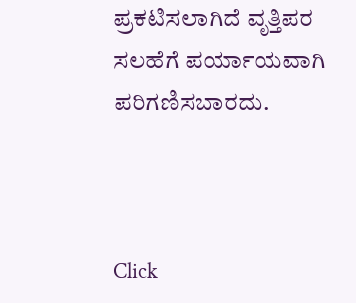ಪ್ರಕಟಿಸಲಾಗಿದೆ ವೃತ್ತಿಪರ ಸಲಹೆಗೆ ಪರ್ಯಾಯವಾಗಿ ಪರಿಗಣಿಸಬಾರದು.



Click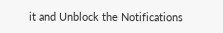it and Unblock the Notifications